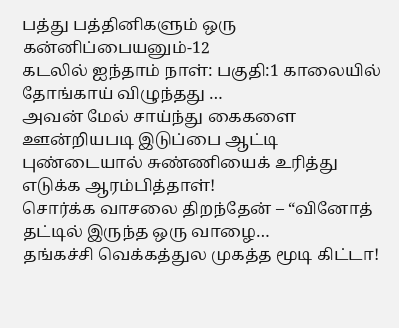பத்து பத்தினிகளும் ஒரு கன்னிப்பையனும்-12
கடலில் ஐந்தாம் நாள்: பகுதி:1 காலையில் தோங்காய் விழுந்தது …
அவன் மேல் சாய்ந்து கைகளை ஊன்றியபடி இடுப்பை ஆட்டி புண்டையால் சுண்ணியைக் உரித்து எடுக்க ஆரம்பித்தாள்!
சொர்க்க வாசலை திறந்தேன் – “வினோத் தட்டில் இருந்த ஒரு வாழை…
தங்கச்சி வெக்கத்துல முகத்த மூடி கிட்டா!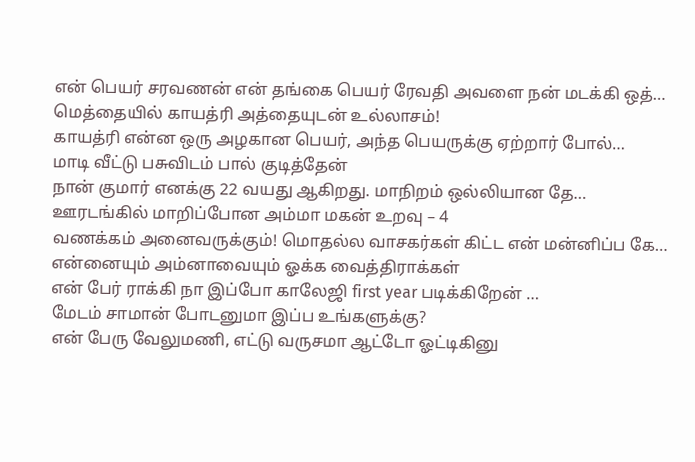என் பெயர் சரவணன் என் தங்கை பெயர் ரேவதி அவளை நன் மடக்கி ஒத்…
மெத்தையில் காயத்ரி அத்தையுடன் உல்லாசம்!
காயத்ரி என்ன ஒரு அழகான பெயர், அந்த பெயருக்கு ஏற்றார் போல்…
மாடி வீட்டு பசுவிடம் பால் குடித்தேன்
நான் குமார் எனக்கு 22 வயது ஆகிறது. மாநிறம் ஒல்லியான தே…
ஊரடங்கில் மாறிப்போன அம்மா மகன் உறவு – 4
வணக்கம் அனைவருக்கும்! மொதல்ல வாசகர்கள் கிட்ட என் மன்னிப்ப கே…
என்னையும் அம்னாவையும் ஓக்க வைத்திராக்கள்
என் பேர் ராக்கி நா இப்போ காலேஜி first year படிக்கிறேன் …
மேடம் சாமான் போடனுமா இப்ப உங்களுக்கு?
என் பேரு வேலுமணி, எட்டு வருசமா ஆட்டோ ஓட்டிகினு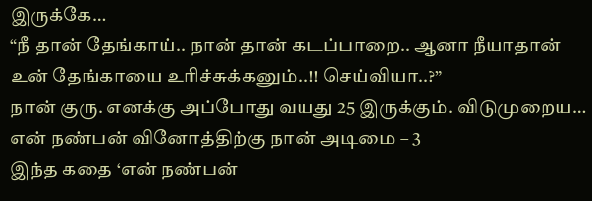இருக்கே…
“நீ தான் தேங்காய்.. நான் தான் கடப்பாறை.. ஆனா நீயாதான் உன் தேங்காயை உரிச்சுக்கனும்..!! செய்வியா..?”
நான் குரு. எனக்கு அப்போது வயது 25 இருக்கும். விடுமுறைய…
என் நண்பன் வினோத்திற்கு நான் அடிமை – 3
இந்த கதை ‘என் நண்பன்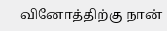வினோத்திற்கு நான்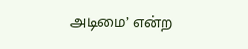அடிமை’ என்ற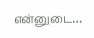என்னுடை…